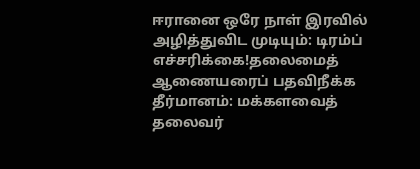ஈரானை ஒரே நாள் இரவில் அழித்துவிட முடியும்: டிரம்ப் எச்சரிக்கை!தலைமைத் ஆணையரைப் பதவிநீக்க தீர்மானம்: மக்களவைத் தலைவர்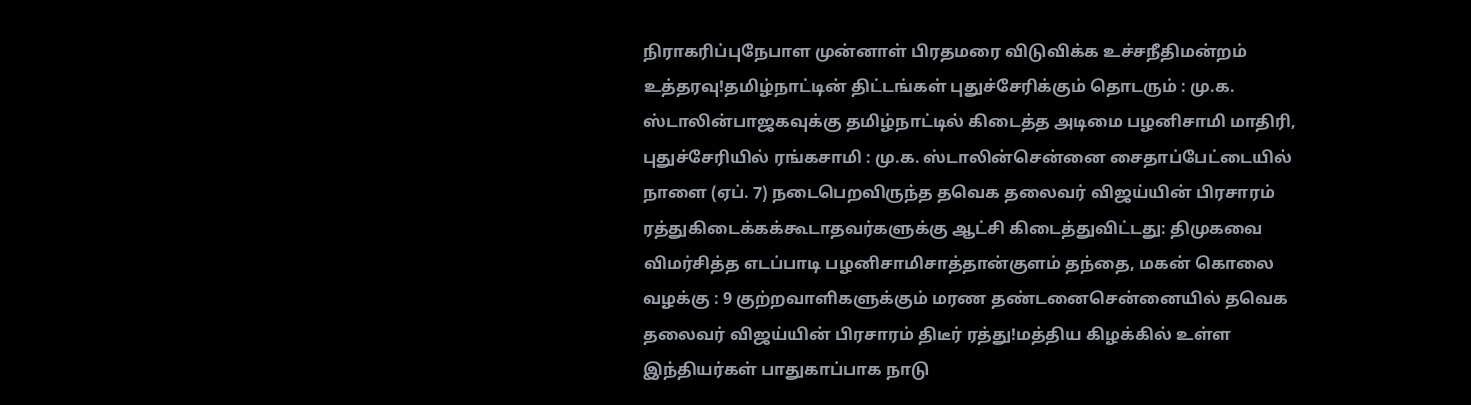நிராகரிப்புநேபாள முன்னாள் பிரதமரை விடுவிக்க உச்சநீதிமன்றம் உத்தரவு!தமிழ்நாட்டின் திட்டங்கள் புதுச்சேரிக்கும் தொடரும் : மு.க. ஸ்டாலின்பாஜகவுக்கு தமிழ்நாட்டில் கிடைத்த அடிமை பழனிசாமி மாதிரி, புதுச்சேரியில் ரங்கசாமி : மு.க. ஸ்டாலின்சென்னை சைதாப்பேட்டையில் நாளை (ஏப். 7) நடைபெறவிருந்த தவெக தலைவர் விஜய்யின் பிரசாரம் ரத்துகிடைக்கக்கூடாதவர்களுக்கு ஆட்சி கிடைத்துவிட்டது: திமுகவை விமர்சித்த எடப்பாடி பழனிசாமிசாத்தான்குளம் தந்தை, மகன் கொலை வழக்கு : 9 குற்றவாளிகளுக்கும் மரண தண்டனைசென்னையில் தவெக தலைவர் விஜய்யின் பிரசாரம் திடீர் ரத்து!மத்திய கிழக்கில் உள்ள இந்தியர்கள் பாதுகாப்பாக நாடு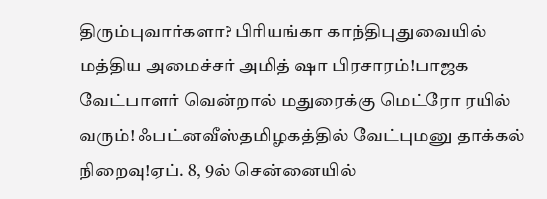திரும்புவார்களா? பிரியங்கா காந்திபுதுவையில் மத்திய அமைச்சர் அமித் ஷா பிரசாரம்!பாஜக வேட்பாளர் வென்றால் மதுரைக்கு மெட்ரோ ரயில் வரும்! ஃபட்னவீஸ்தமிழகத்தில் வேட்புமனு தாக்கல் நிறைவு!ஏப். 8, 9ல் சென்னையில்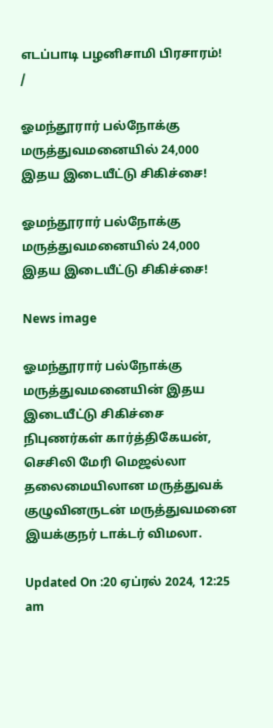எடப்பாடி பழனிசாமி பிரசாரம்!
/

ஓமந்தூரார் பல்நோக்கு மருத்துவமனையில் 24,000 இதய இடையீட்டு சிகிச்சை!

ஓமந்தூரார் பல்நோக்கு மருத்துவமனையில் 24,000 இதய இடையீட்டு சிகிச்சை!

News image

ஓமந்தூரார் பல்நோக்கு மருத்துவமனையின் இதய இடையீட்டு சிகிச்சை நிபுணர்கள் கார்த்திகேயன், செசிலி மேரி மெஜல்லா தலைமையிலான மருத்துவக் குழுவினருடன் மருத்துவமனை இயக்குநர் டாக்டர் விமலா.

Updated On :20 ஏப்ரல் 2024, 12:25 am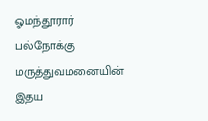ஓமந்தூரார் பல்நோக்கு மருத்துவமனையின் இதய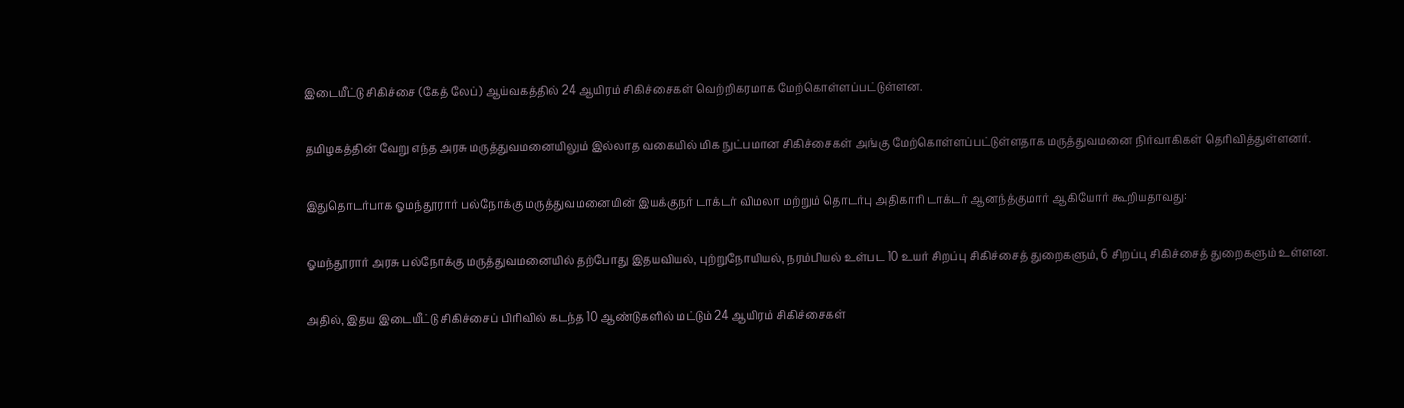இடையீட்டு சிகிச்சை (கேத் லேப்) ஆய்வகத்தில் 24 ஆயிரம் சிகிச்சைகள் வெற்றிகரமாக மேற்கொள்ளப்பட்டுள்ளன.

தமிழகத்தின் வேறு எந்த அரசு மருத்துவமனையிலும் இல்லாத வகையில் மிக நுட்பமான சிகிச்சைகள் அங்கு மேற்கொள்ளப்பட்டுள்ளதாக மருத்துவமனை நிர்வாகிகள் தெரிவித்துள்ளனர்.

இதுதொடர்பாக ஓமந்தூரார் பல்நோக்கு மருத்துவமனையின் இயக்குநர் டாக்டர் விமலா மற்றும் தொடர்பு அதிகாரி டாக்டர் ஆனந்த்குமார் ஆகியோர் கூறியதாவது:

ஓமந்தூரார் அரசு பல்நோக்கு மருத்துவமனையில் தற்போது இதயவியல், புற்றுநோயியல், நரம்பியல் உள்பட 10 உயர் சிறப்பு சிகிச்சைத் துறைகளும், 6 சிறப்பு சிகிச்சைத் துறைகளும் உள்ளன.

அதில், இதய இடையீட்டு சிகிச்சைப் பிரிவில் கடந்த 10 ஆண்டுகளில் மட்டும் 24 ஆயிரம் சிகிச்சைகள்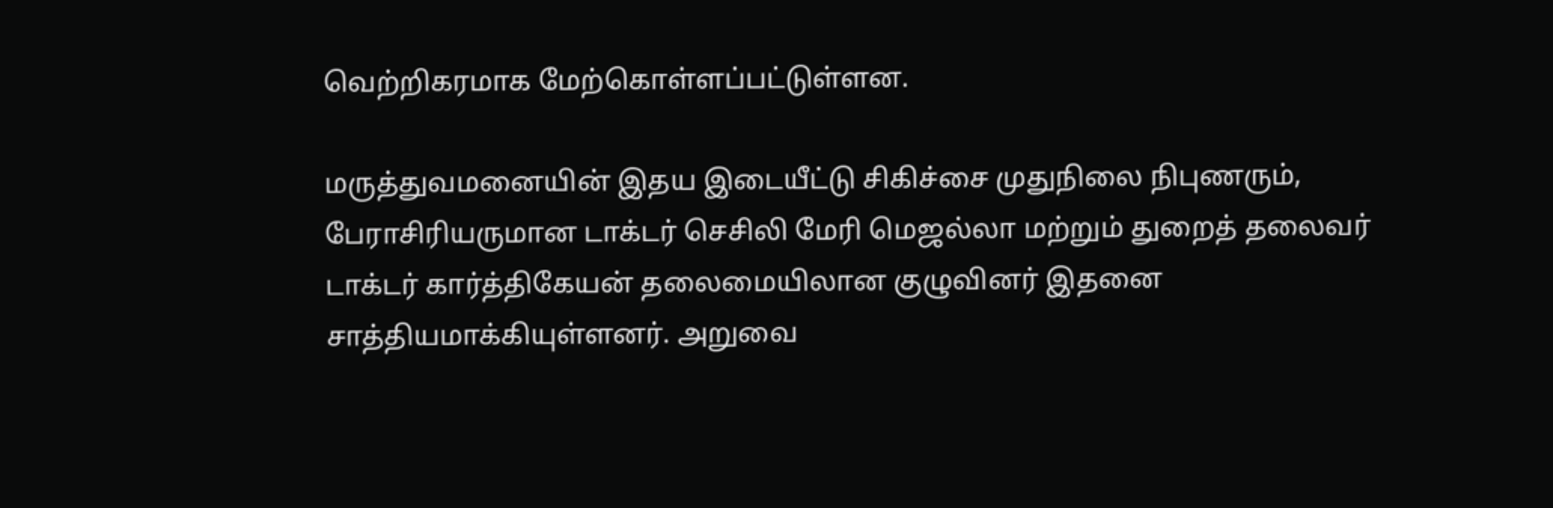வெற்றிகரமாக மேற்கொள்ளப்பட்டுள்ளன.

மருத்துவமனையின் இதய இடையீட்டு சிகிச்சை முதுநிலை நிபுணரும், பேராசிரியருமான டாக்டர் செசிலி மேரி மெஜல்லா மற்றும் துறைத் தலைவர் டாக்டர் கார்த்திகேயன் தலைமையிலான குழுவினர் இதனை சாத்தியமாக்கியுள்ளனர். அறுவை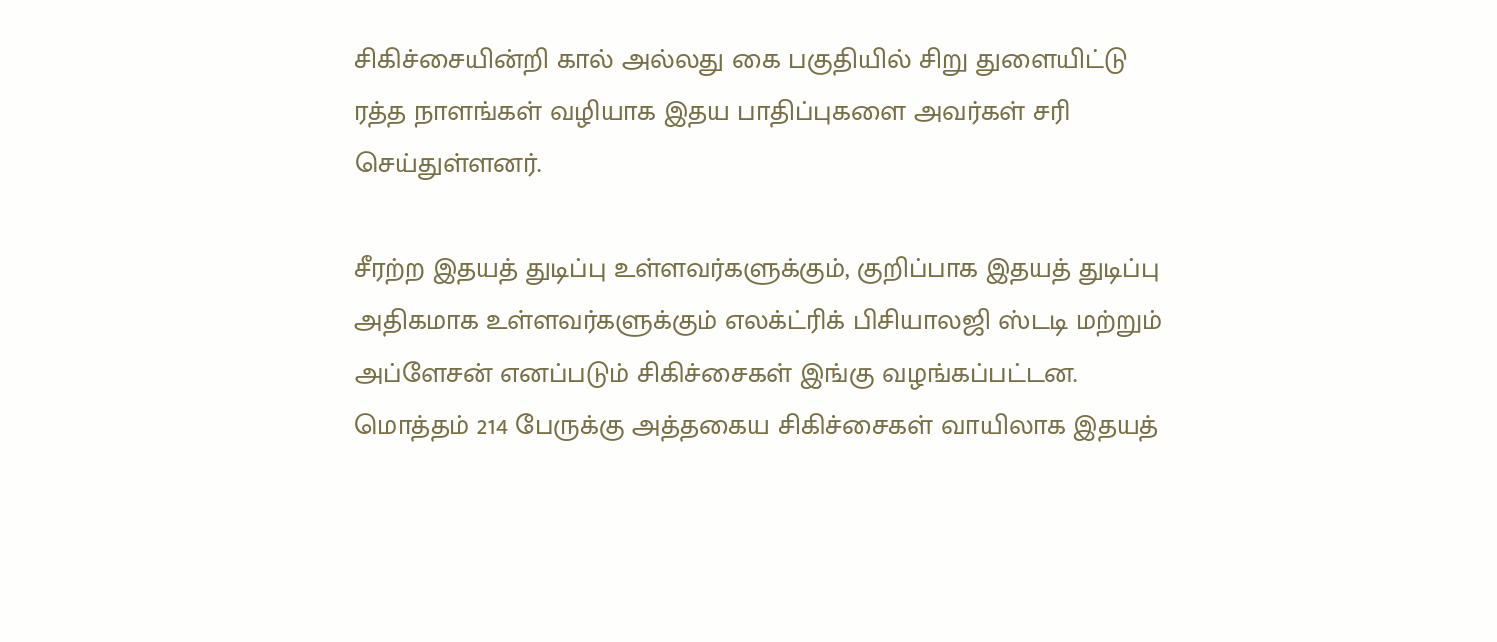சிகிச்சையின்றி கால் அல்லது கை பகுதியில் சிறு துளையிட்டு ரத்த நாளங்கள் வழியாக இதய பாதிப்புகளை அவர்கள் சரி செய்துள்ளனர்.

சீரற்ற இதயத் துடிப்பு உள்ளவர்களுக்கும், குறிப்பாக இதயத் துடிப்பு அதிகமாக உள்ளவர்களுக்கும் எலக்ட்ரிக் பிசியாலஜி ஸ்டடி மற்றும் அப்ளேசன் எனப்படும் சிகிச்சைகள் இங்கு வழங்கப்பட்டன. மொத்தம் 214 பேருக்கு அத்தகைய சிகிச்சைகள் வாயிலாக இதயத்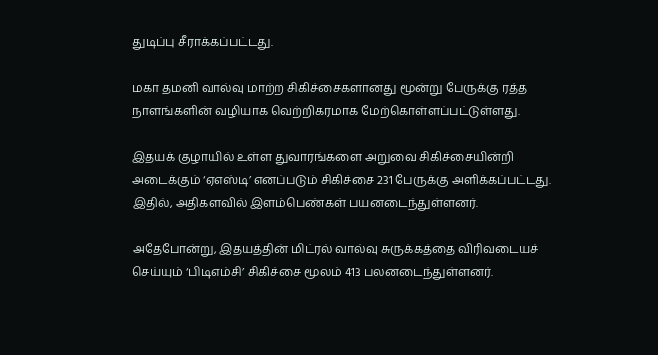துடிப்பு சீராக்கப்பட்டது.

மகா தமனி வால்வு மாற்ற சிகிச்சைகளானது மூன்று பேருக்கு ரத்த நாளங்களின் வழியாக வெற்றிகரமாக மேற்கொள்ளப்பட்டுள்ளது.

இதயக் குழாயில் உள்ள துவாரங்களை அறுவை சிகிச்சையின்றி அடைக்கும் ‘ஏஎஸ்டி’ எனப்படும் சிகிச்சை 231 பேருக்கு அளிக்கப்பட்டது. இதில், அதிகளவில் இளம்பெண்கள் பயனடைந்துள்ளனர்.

அதேபோன்று, இதயத்தின் மிட்ரல் வால்வு சுருக்கத்தை விரிவடையச் செய்யும் ‘பிடிஎம்சி’ சிகிச்சை மூலம் 413 பலனடைந்துள்ளனர்.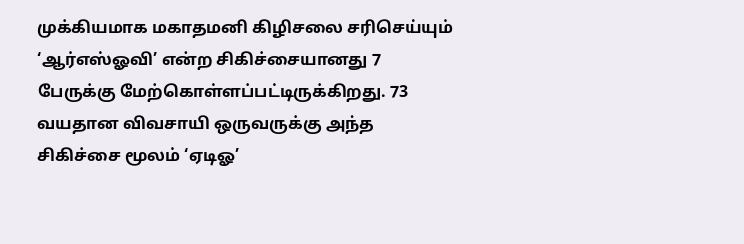முக்கியமாக மகாதமனி கிழிசலை சரிசெய்யும் ‘ஆர்எஸ்ஓவி’ என்ற சிகிச்சையானது 7 பேருக்கு மேற்கொள்ளப்பட்டிருக்கிறது. 73 வயதான விவசாயி ஒருவருக்கு அந்த சிகிச்சை மூலம் ‘ஏடிஓ’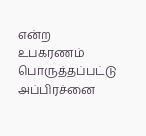என்ற உபகரணம் பொருத்தப்பட்டு அப்பிரச்னை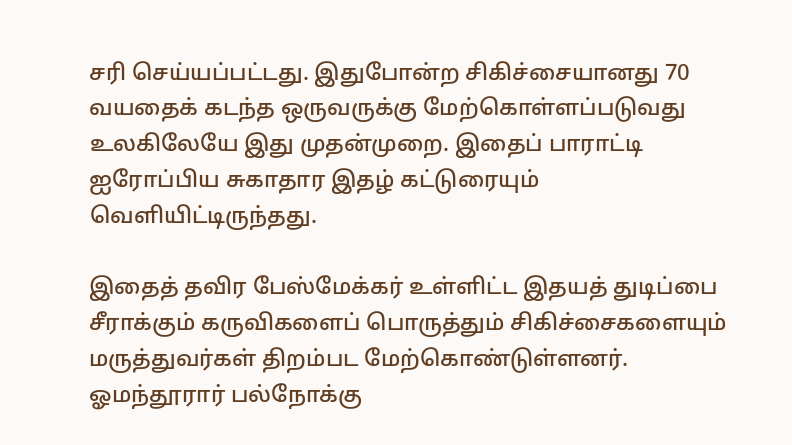சரி செய்யப்பட்டது. இதுபோன்ற சிகிச்சையானது 70 வயதைக் கடந்த ஒருவருக்கு மேற்கொள்ளப்படுவது உலகிலேயே இது முதன்முறை. இதைப் பாராட்டி ஐரோப்பிய சுகாதார இதழ் கட்டுரையும் வெளியிட்டிருந்தது.

இதைத் தவிர பேஸ்மேக்கர் உள்ளிட்ட இதயத் துடிப்பை சீராக்கும் கருவிகளைப் பொருத்தும் சிகிச்சைகளையும் மருத்துவர்கள் திறம்பட மேற்கொண்டுள்ளனர். ஓமந்தூரார் பல்நோக்கு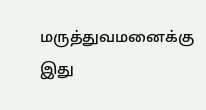மருத்துவமனைக்கு இது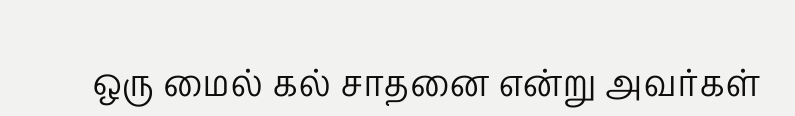ஒரு மைல் கல் சாதனை என்று அவர்கள்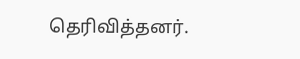தெரிவித்தனர்.